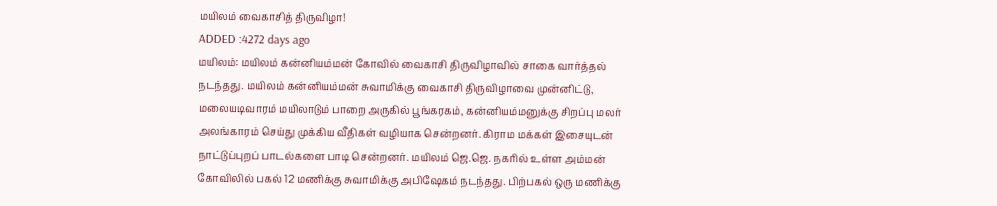மயிலம் வைகாசித் திருவிழா!
ADDED :4272 days ago
மயிலம்: மயிலம் கன்னியம்மன் கோவில் வைகாசி திருவிழாவில் சாகை வார்த்தல் நடந்தது. மயிலம் கன்னியம்மன் சுவாமிக்கு வைகாசி திருவிழாவை முன்னிட்டு, மலையடிவாரம் மயிலாடும் பாறை அருகில் பூங்கரகம், கன்னியம்மனுக்கு சிறப்பு மலர் அலங்காரம் செய்து முக்கிய வீதிகள் வழியாக சென்றனர். கிராம மக்கள் இசையுடன் நாட்டுப்புறப் பாடல்களை பாடி சென்றனர். மயிலம் ஜெ.ஜெ. நகரில் உள்ள அம்மன் கோவிலில் பகல் 12 மணிக்கு சுவாமிக்கு அபிஷேகம் நடந்தது. பிற்பகல் ஒரு மணிக்கு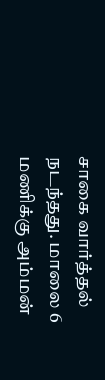சாகை வார்த்தல் நடந்தது. மாலை 6 மணிக்கு அம்மன்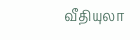வீதியுலா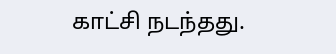காட்சி நடந்தது.